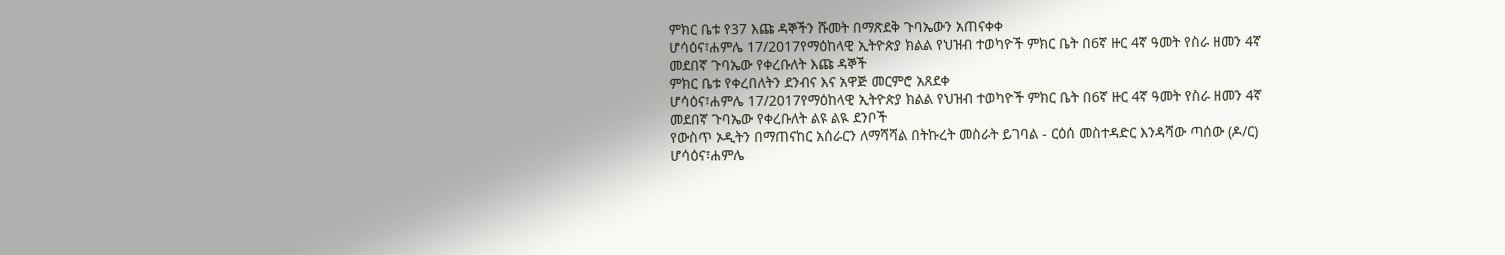ምክር ቤቱ የ37 እጩ ዳኞችን ሹመት በማጽደቅ ጉባኤውን አጠናቀቀ
ሆሳዕና፣ሐምሌ 17/2017የማዕከላዊ ኢትዮጵያ ክልል የህዝብ ተወካዮች ምክር ቤት በ6ኛ ዙር 4ኛ ዓመት የስራ ዘመን 4ኛ መደበኛ ጉባኤው የቀረቡለት እጩ ዳኞች
ምክር ቤቱ የቀረበለትን ደንብና እና አዋጅ መርምሮ አጸደቀ
ሆሳዕና፣ሐምሌ 17/2017የማዕከላዊ ኢትዮጵያ ክልል የህዝብ ተወካዮች ምክር ቤት በ6ኛ ዙር 4ኛ ዓመት የስራ ዘመን 4ኛ መደበኛ ጉባኤው የቀረቡለት ልዩ ልዪ ደንቦች
የውስጥ ኦዲትን በማጠናከር አሰራርን ለማሻሻል በትኩረት መስራት ይገባል - ርዕሰ መስተዳድር እንዳሻው ጣሰው (ዶ/ር)
ሆሳዕና፣ሐምሌ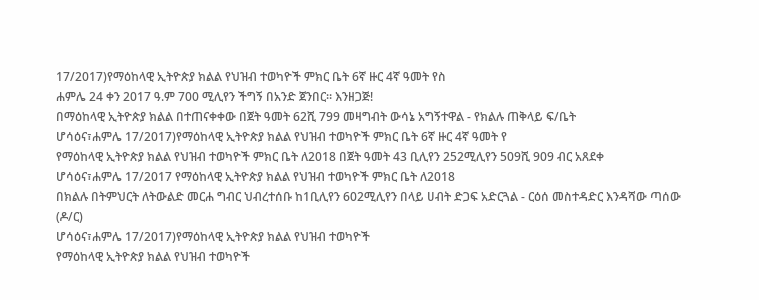17/2017)የማዕከላዊ ኢትዮጵያ ክልል የህዝብ ተወካዮች ምክር ቤት 6ኛ ዙር 4ኛ ዓመት የስ
ሐምሌ 24 ቀን 2017 ዓ.ም 700 ሚሊየን ችግኝ በአንድ ጀንበር። እንዘጋጅ!
በማዕከላዊ ኢትዮጵያ ክልል በተጠናቀቀው በጀት ዓመት 62ሺ 799 መዛግብት ውሳኔ አግኝተዋል - የክልሉ ጠቅላይ ፍ/ቤት
ሆሳዕና፣ሐምሌ 17/2017)የማዕከላዊ ኢትዮጵያ ክልል የህዝብ ተወካዮች ምክር ቤት 6ኛ ዙር 4ኛ ዓመት የ
የማዕከላዊ ኢትዮጵያ ክልል የህዝብ ተወካዮች ምክር ቤት ለ2018 በጀት ዓመት 43 ቢሊየን 252ሚሊየን 509ሺ 909 ብር አጸደቀ
ሆሳዕና፣ሐምሌ 17/2017 የማዕከላዊ ኢትዮጵያ ክልል የህዝብ ተወካዮች ምክር ቤት ለ2018
በክልሉ በትምህርት ለትውልድ መርሐ ግብር ህብረተሰቡ ከ1ቢሊየን 602ሚሊየን በላይ ሀብት ድጋፍ አድርጓል - ርዕሰ መስተዳድር እንዳሻው ጣሰው (ዶ/ር)
ሆሳዕና፣ሐምሌ 17/2017)የማዕከላዊ ኢትዮጵያ ክልል የህዝብ ተወካዮች
የማዕከላዊ ኢትዮጵያ ክልል የህዝብ ተወካዮች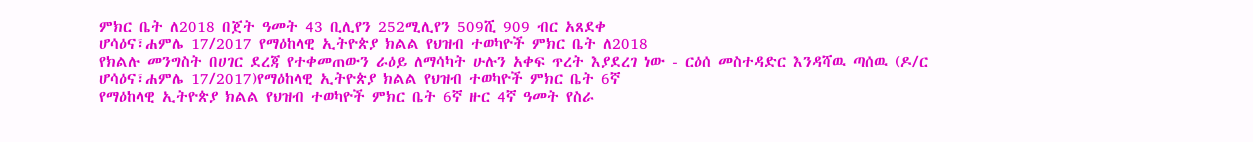ምክር ቤት ለ2018 በጀት ዓመት 43 ቢሊየን 252ሚሊየን 509ሺ 909 ብር አጸደቀ
ሆሳዕና፣ሐምሌ 17/2017 የማዕከላዊ ኢትዮጵያ ክልል የህዝብ ተወካዮች ምክር ቤት ለ2018
የክልሉ መንግስት በሀገር ደረጃ የተቀመጠውን ራዕይ ለማሳካት ሁሉን አቀፍ ጥረት እያደረገ ነው - ርዕሰ መስተዳድር እንዳሻዉ ጣሰዉ (ዶ/ር
ሆሳዕና፣ሐምሌ 17/2017)የማዕከላዊ ኢትዮጵያ ክልል የህዝብ ተወካዮች ምክር ቤት 6ኛ
የማዕከላዊ ኢትዮጵያ ክልል የህዝብ ተወካዮች ምክር ቤት 6ኛ ዙር 4ኛ ዓመት የስራ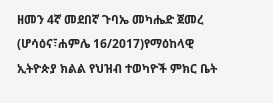ዘመን 4ኛ መደበኛ ጉባኤ መካሔድ ጀመረ
(ሆሳዕና፣ሐምሌ 16/2017)የማዕከላዊ ኢትዮጵያ ክልል የህዝብ ተወካዮች ምክር ቤት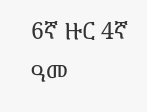6ኛ ዙር 4ኛ ዓመ